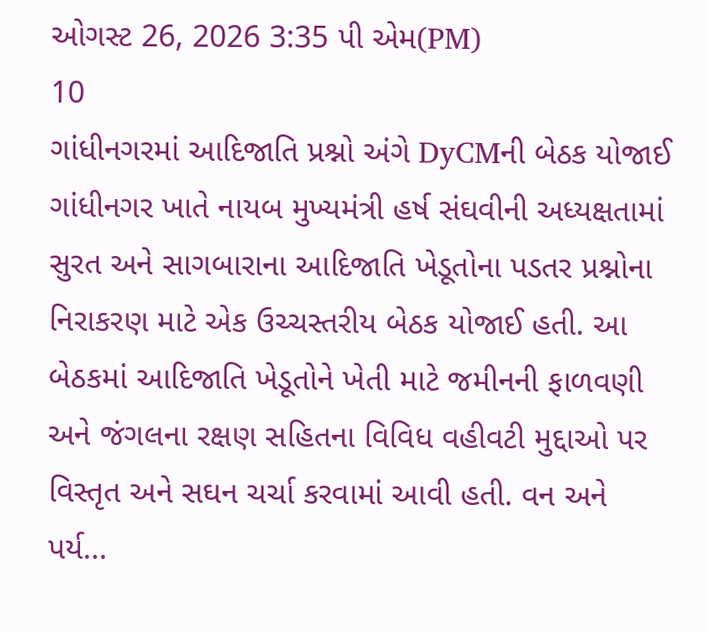ઓગસ્ટ 26, 2026 3:35 પી એમ(PM)
10
ગાંધીનગરમાં આદિજાતિ પ્રશ્નો અંગે DyCMની બેઠક યોજાઈ
ગાંધીનગર ખાતે નાયબ મુખ્યમંત્રી હર્ષ સંઘવીની અધ્યક્ષતામાં સુરત અને સાગબારાના આદિજાતિ ખેડૂતોના પડતર પ્રશ્નોના નિરાકરણ માટે એક ઉચ્ચસ્તરીય બેઠક યોજાઈ હતી. આ બેઠકમાં આદિજાતિ ખેડૂતોને ખેતી માટે જમીનની ફાળવણી અને જંગલના રક્ષણ સહિતના વિવિધ વહીવટી મુદ્દાઓ પર વિસ્તૃત અને સઘન ચર્ચા કરવામાં આવી હતી. વન અને પર્ય...